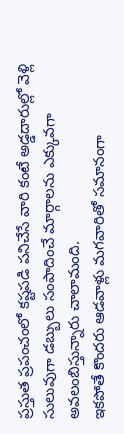ప్రస్తుత ప్రపంచంలో కష్టపడి పనిచేసే వారి కంటే అడ్డదారుల్లో వెళ్లి సులువుగా డబ్బులు సంపాదించే మార్గాలను ఎక్కువగా అవలంబిస్తున్నారు చాలామంది.
ఇకపోతే కొందరు ఆడవాళ్లు మగవారితో సమానంగా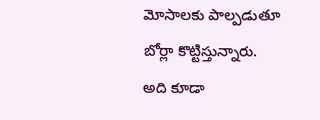మోసాలకు పాల్పడుతూ బోర్లా కొట్టిస్తున్నారు.
అది కూడా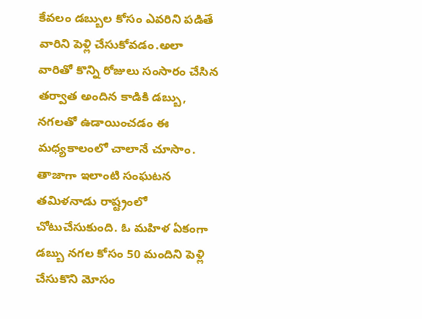కేవలం డబ్బుల కోసం ఎవరిని పడితే వారిని పెళ్లి చేసుకోవడం.అలా వారితో కొన్ని రోజులు సంసారం చేసిన తర్వాత అందిన కాడికి డబ్బు, నగలతో ఉడాయించడం ఈ మధ్యకాలంలో చాలానే చూసాం.
తాజాగా ఇలాంటి సంఘటన తమిళనాడు రాష్ట్రంలో చోటుచేసుకుంది. ఓ మహిళ ఏకంగా డబ్బు నగల కోసం 50 మందిని పెళ్లి చేసుకొని మోసం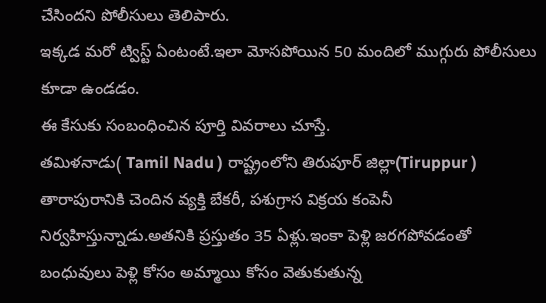చేసిందని పోలీసులు తెలిపారు.
ఇక్కడ మరో ట్విస్ట్ ఏంటంటే.ఇలా మోసపోయిన 50 మందిలో ముగ్గురు పోలీసులు కూడా ఉండడం.
ఈ కేసుకు సంబంధించిన పూర్తి వివరాలు చూస్తే.
తమిళనాడు( Tamil Nadu ) రాష్ట్రంలోని తిరుపూర్ జిల్లా(Tiruppur ) తారాపురానికి చెందిన వ్యక్తి బేకరీ, పశుగ్రాస విక్రయ కంపెనీ నిర్వహిస్తున్నాడు.అతనికి ప్రస్తుతం 35 ఏళ్లు.ఇంకా పెళ్లి జరగపోవడంతో బంధువులు పెళ్లి కోసం అమ్మాయి కోసం వెతుకుతున్న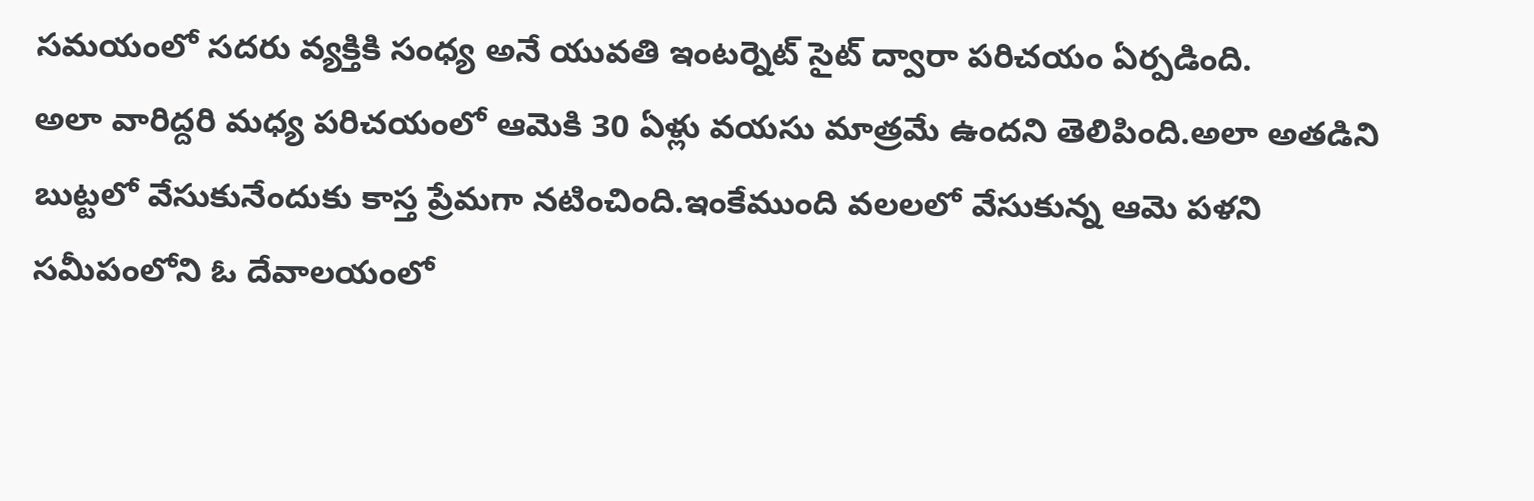సమయంలో సదరు వ్యక్తికి సంధ్య అనే యువతి ఇంటర్నెట్ సైట్ ద్వారా పరిచయం ఏర్పడింది.
అలా వారిద్దరి మధ్య పరిచయంలో ఆమెకి 30 ఏళ్లు వయసు మాత్రమే ఉందని తెలిపింది.అలా అతడిని బుట్టలో వేసుకునేందుకు కాస్త ప్రేమగా నటించింది.ఇంకేముంది వలలలో వేసుకున్న ఆమె పళని సమీపంలోని ఓ దేవాలయంలో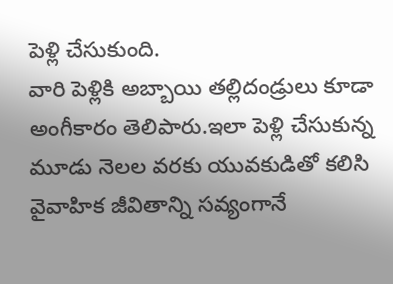పెళ్లి చేసుకుంది.
వారి పెళ్లికి అబ్బాయి తల్లిదండ్రులు కూడా అంగీకారం తెలిపారు.ఇలా పెళ్లి చేసుకున్న మూడు నెలల వరకు యువకుడితో కలిసి వైవాహిక జీవితాన్ని సవ్యంగానే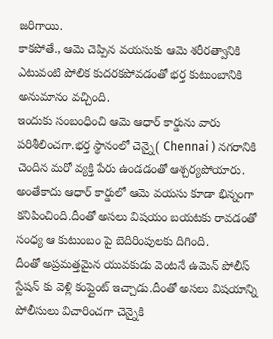జరిగాయి.
కాకపోతే., ఆమె చెప్పిన వయసుకు ఆమె శరీరత్వానికి ఎటువంటి పోలిక కుదరకపోవడంతో భర్త కుటుంబానికి అనుమానం వచ్చింది.
ఇందుకు సంబంధించి ఆమె ఆధార్ కార్డును వారు పరిశీలించగా.భర్త స్థానంలో చెన్నై( Chennai ) నగరానికి చెందిన మరో వ్యక్తి పేరు ఉండడంతో ఆశ్చర్యపోయారు.
అంతేకాదు ఆధార్ కార్డులో ఆమె వయసు కూడా భిన్నంగా కనిపించింది.దీంతో అసలు విషయం బయటకు రావడంతో సంధ్య ఆ కుటుంబం పై బెదిరింపులకు దిగింది.
దీంతో అప్రమత్తమైన యువకుడు వెంటనే ఉమెన్ పోలీస్ స్టేషన్ కు వెళ్లి కంప్లైంట్ ఇచ్చాడు.దీంతో అసలు విషయాన్ని పోలీసులు విచారించగా చెన్నైకి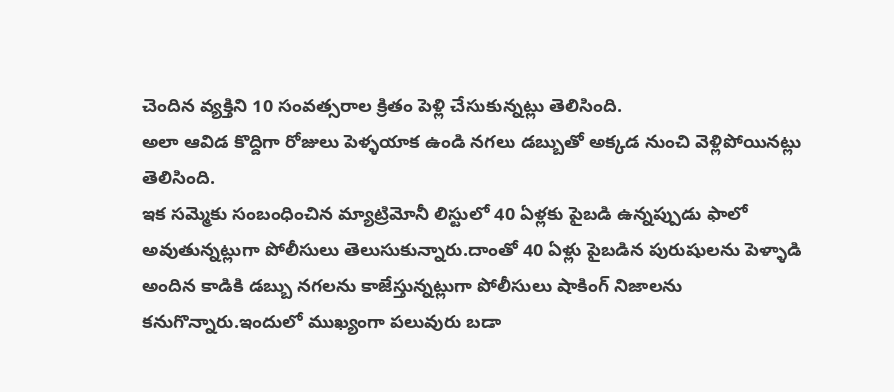చెందిన వ్యక్తిని 10 సంవత్సరాల క్రితం పెళ్లి చేసుకున్నట్లు తెలిసింది.
అలా ఆవిడ కొద్దిగా రోజులు పెళ్ళయాక ఉండి నగలు డబ్బుతో అక్కడ నుంచి వెళ్లిపోయినట్లు తెలిసింది.
ఇక సమ్మెకు సంబంధించిన మ్యాట్రిమోనీ లిస్టులో 40 ఏళ్లకు పైబడి ఉన్నప్పుడు ఫాలో అవుతున్నట్లుగా పోలీసులు తెలుసుకున్నారు.దాంతో 40 ఏళ్లు పైబడిన పురుషులను పెళ్ళాడి అందిన కాడికి డబ్బు నగలను కాజేస్తున్నట్లుగా పోలీసులు షాకింగ్ నిజాలను కనుగొన్నారు.ఇందులో ముఖ్యంగా పలువురు బడా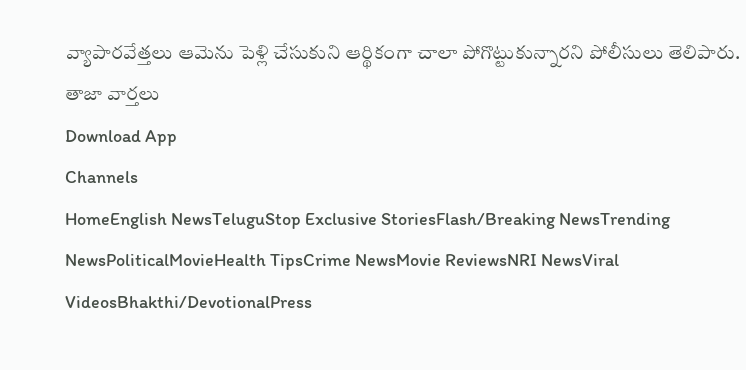వ్యాపారవేత్తలు ఆమెను పెళ్లి చేసుకుని ఆర్థికంగా చాలా పోగొట్టుకున్నారని పోలీసులు తెలిపారు.
తాజా వార్తలు
Download App
Channels
HomeEnglish NewsTeluguStop Exclusive StoriesFlash/Breaking NewsTrending NewsPoliticalMovieHealth TipsCrime NewsMovie ReviewsNRI NewsViral VideosBhakthi/DevotionalPress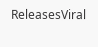ReleasesViral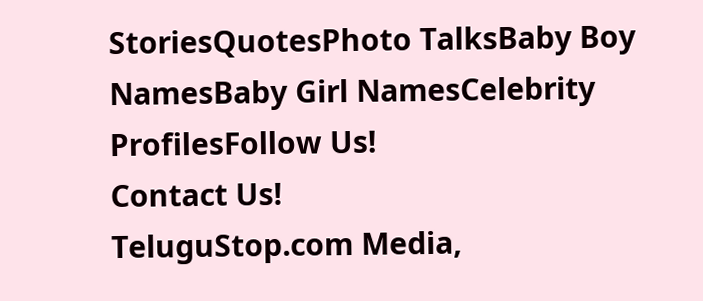StoriesQuotesPhoto TalksBaby Boy NamesBaby Girl NamesCelebrity ProfilesFollow Us!
Contact Us!
TeluguStop.com Media,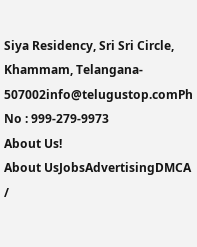Siya Residency, Sri Sri Circle, Khammam, Telangana- 507002info@telugustop.comPh No : 999-279-9973
About Us!
About UsJobsAdvertisingDMCA /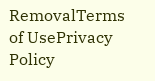RemovalTerms of UsePrivacy Policy